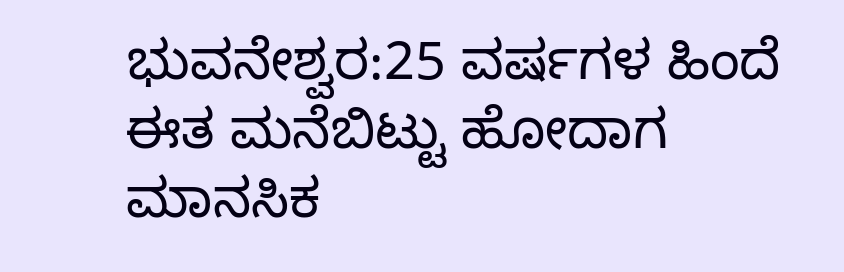ಭುವನೇಶ್ವರ:25 ವರ್ಷಗಳ ಹಿಂದೆ ಈತ ಮನೆಬಿಟ್ಟು ಹೋದಾಗ ಮಾನಸಿಕ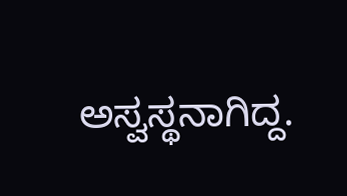ಅಸ್ವಸ್ಥನಾಗಿದ್ದ.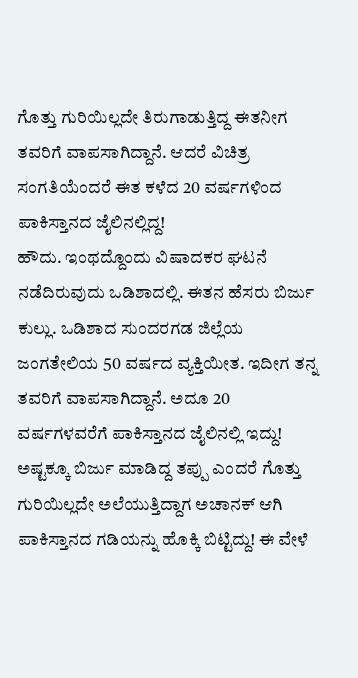ಗೊತ್ತು ಗುರಿಯಿಲ್ಲದೇ ತಿರುಗಾಡುತ್ತಿದ್ದ ಈತನೀಗ ತವರಿಗೆ ವಾಪಸಾಗಿದ್ದಾನೆ. ಆದರೆ ವಿಚಿತ್ರ ಸಂಗತಿಯೆಂದರೆ ಈತ ಕಳೆದ 20 ವರ್ಷಗಳಿಂದ ಪಾಕಿಸ್ತಾನದ ಜೈಲಿನಲ್ಲಿದ್ದ!
ಹೌದು. ಇಂಥದ್ದೊಂದು ವಿಷಾದಕರ ಘಟನೆ ನಡೆದಿರುವುದು ಒಡಿಶಾದಲ್ಲಿ. ಈತನ ಹೆಸರು ಬಿರ್ಜು ಕುಲ್ಲು. ಒಡಿಶಾದ ಸುಂದರಗಡ ಜಿಲ್ಲೆಯ ಜಂಗತೇಲಿಯ 50 ವರ್ಷದ ವ್ಯಕ್ತಿಯೀತ. ಇದೀಗ ತನ್ನ ತವರಿಗೆ ವಾಪಸಾಗಿದ್ದಾನೆ. ಅದೂ 20 ವರ್ಷಗಳವರೆಗೆ ಪಾಕಿಸ್ತಾನದ ಜೈಲಿನಲ್ಲಿ ಇದ್ದು!
ಅಷ್ಟಕ್ಕೂ ಬಿರ್ಜು ಮಾಡಿದ್ದ ತಪ್ಪು ಎಂದರೆ ಗೊತ್ತು ಗುರಿಯಿಲ್ಲದೇ ಅಲೆಯುತ್ತಿದ್ದಾಗ ಅಚಾನಕ್‌ ಆಗಿ ಪಾಕಿಸ್ತಾನದ ಗಡಿಯನ್ನು ಹೊಕ್ಕಿ ಬಿಟ್ಟಿದ್ದು! ಈ ವೇಳೆ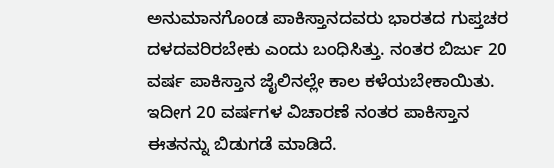ಅನುಮಾನಗೊಂಡ ಪಾಕಿಸ್ತಾನದವರು ಭಾರತದ ಗುಪ್ತಚರ ದಳದವರಿರಬೇಕು ಎಂದು ಬಂಧಿಸಿತ್ತು. ನಂತರ ಬಿರ್ಜು 20 ವರ್ಷ ಪಾಕಿಸ್ತಾನ ಜೈಲಿನಲ್ಲೇ ಕಾಲ ಕಳೆಯಬೇಕಾಯಿತು.
ಇದೀಗ 20 ವರ್ಷಗಳ ವಿಚಾರಣೆ ನಂತರ ಪಾಕಿಸ್ತಾನ ಈತನನ್ನು ಬಿಡುಗಡೆ ಮಾಡಿದೆ.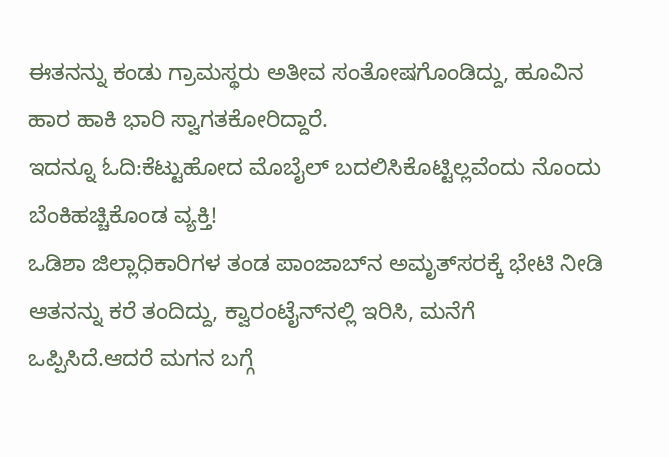ಈತನನ್ನು ಕಂಡು ಗ್ರಾಮಸ್ಥರು ಅತೀವ ಸಂತೋಷಗೊಂಡಿದ್ದು, ಹೂವಿನ ಹಾರ ಹಾಕಿ ಭಾರಿ ಸ್ವಾಗತಕೋರಿದ್ದಾರೆ.
ಇದನ್ನೂ ಓದಿ:ಕೆಟ್ಟುಹೋದ ಮೊಬೈಲ್‌ ಬದಲಿಸಿಕೊಟ್ಟಿಲ್ಲವೆಂದು ನೊಂದು ಬೆಂಕಿಹಚ್ಚಿಕೊಂಡ ವ್ಯಕ್ತಿ!
ಒಡಿಶಾ ಜಿಲ್ಲಾಧಿಕಾರಿಗಳ ತಂಡ ಪಾಂಜಾಬ್‍ನ ಅಮೃತ್‍ಸರಕ್ಕೆ ಭೇಟಿ ನೀಡಿ ಆತನನ್ನು ಕರೆ ತಂದಿದ್ದು, ಕ್ವಾರಂಟೈನ್‌ನಲ್ಲಿ ಇರಿಸಿ, ಮನೆಗೆ ಒಪ್ಪಿಸಿದೆ.ಆದರೆ ಮಗನ ಬಗ್ಗೆ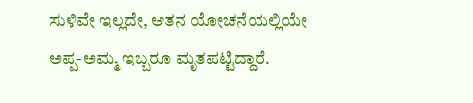ಸುಳಿವೇ ಇಲ್ಲದೇ, ಆತನ ಯೋಚನೆಯಲ್ಲಿಯೇ ಅಪ್ಪ-ಅಮ್ಮ ಇಬ್ಬರೂ ಮೃತಪಟ್ಟಿದ್ದಾರೆ.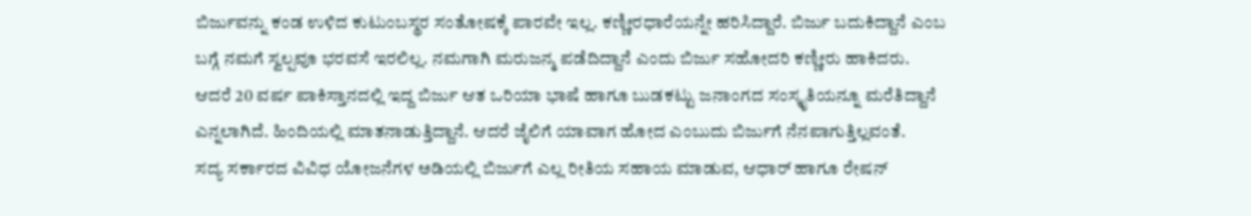ಬಿರ್ಜುವನ್ನು ಕಂಡ ಉಳಿದ ಕುಟುಂಬಸ್ಥರ ಸಂತೋಷಕ್ಕೆ ಪಾರವೇ ಇಲ್ಲ. ಕಣ್ಣೀರಧಾರೆಯನ್ನೇ ಹರಿಸಿದ್ದಾರೆ. ಬಿರ್ಜು ಬದುಕಿದ್ದಾನೆ ಎಂಬ ಬಗ್ಗೆ ನಮಗೆ ಸ್ವಲ್ಪವೂ ಭರವಸೆ ಇರಲಿಲ್ಲ. ನಮಗಾಗಿ ಮರುಜನ್ಮ ಪಡೆದಿದ್ದಾನೆ ಎಂದು ಬಿರ್ಜು ಸಹೋದರಿ ಕಣ್ಣೀರು ಹಾಕಿದರು.
ಆದರೆ 20 ವರ್ಷ ಪಾಕಿಸ್ತಾನದಲ್ಲಿ ಇದ್ದ ಬಿರ್ಜು ಆತ ಒರಿಯಾ ಭಾಷೆ ಹಾಗೂ ಬುಡಕಟ್ಟು ಜನಾಂಗದ ಸಂಸ್ಕೃತಿಯನ್ನೂ ಮರೆತಿದ್ದಾನೆ ಎನ್ನಲಾಗಿದೆ. ಹಿಂದಿಯಲ್ಲಿ ಮಾತನಾಡುತ್ತಿದ್ದಾನೆ. ಆದರೆ ಜೈಲಿಗೆ ಯಾವಾಗ ಹೋದ ಎಂಬುದು ಬಿರ್ಜುಗೆ ನೆನಪಾಗುತ್ತಿಲ್ಲವಂತೆ.
ಸದ್ಯ ಸರ್ಕಾರದ ವಿವಿಧ ಯೋಜನೆಗಳ ಅಡಿಯಲ್ಲಿ ಬಿರ್ಜುಗೆ ಎಲ್ಲ ರೀತಿಯ ಸಹಾಯ ಮಾಡುವ, ಆಧಾರ್ ಹಾಗೂ ರೇಷನ್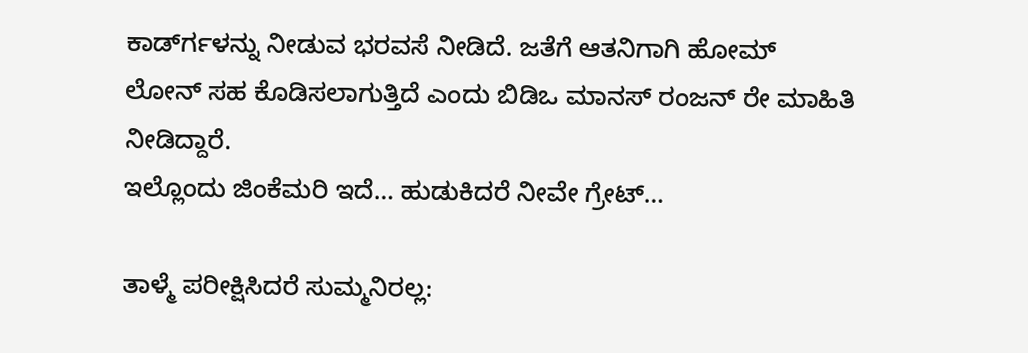ಕಾರ್ಡ್‍ಗಳನ್ನು ನೀಡುವ ಭರವಸೆ ನೀಡಿದೆ. ಜತೆಗೆ ಆತನಿಗಾಗಿ ಹೋಮ್ ಲೋನ್ ಸಹ ಕೊಡಿಸಲಾಗುತ್ತಿದೆ ಎಂದು ಬಿಡಿಒ ಮಾನಸ್ ರಂಜನ್ ರೇ ಮಾಹಿತಿ ನೀಡಿದ್ದಾರೆ.
ಇಲ್ಲೊಂದು ಜಿಂಕೆಮರಿ ಇದೆ… ಹುಡುಕಿದರೆ ನೀವೇ ಗ್ರೇಟ್‌…

ತಾಳ್ಮೆ ಪರೀಕ್ಷಿಸಿದರೆ ಸುಮ್ಮನಿರಲ್ಲ: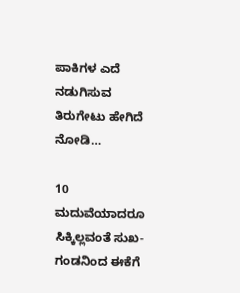ಪಾಕಿಗಳ ಎದೆ ನಡುಗಿಸುವ ತಿರುಗೇಟು ಹೇಗಿದೆ ನೋಡಿ…

10 ಮದುವೆಯಾದರೂ ಸಿಕ್ಕಿಲ್ಲವಂತೆ ಸುಖ- ಗಂಡನಿಂದ ಈಕೆಗೆ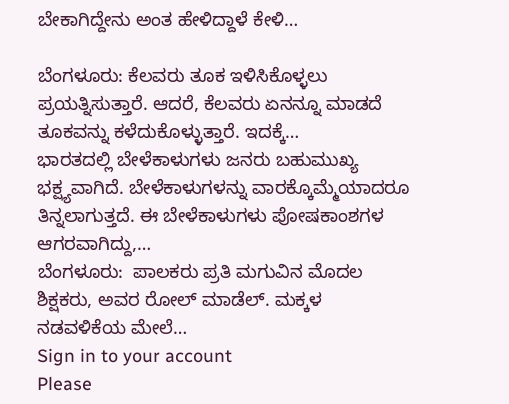ಬೇಕಾಗಿದ್ದೇನು ಅಂತ ಹೇಳಿದ್ದಾಳೆ ಕೇಳಿ…

ಬೆಂಗಳೂರು: ಕೆಲವರು ತೂಕ ಇಳಿಸಿಕೊಳ್ಳಲು ಪ್ರಯತ್ನಿಸುತ್ತಾರೆ. ಆದರೆ, ಕೆಲವರು ಏನನ್ನೂ ಮಾಡದೆ ತೂಕವನ್ನು ಕಳೆದುಕೊಳ್ಳುತ್ತಾರೆ. ಇದಕ್ಕೆ…
ಭಾರತದಲ್ಲಿ ಬೇಳೆಕಾಳುಗಳು ಜನರು ಬಹುಮುಖ್ಯ ಭಕ್ಷ್ಯವಾಗಿದೆ. ಬೇಳೆಕಾಳುಗಳನ್ನು ವಾರಕ್ಕೊಮ್ಮೆಯಾದರೂ ತಿನ್ನಲಾಗುತ್ತದೆ. ಈ ಬೇಳೆಕಾಳುಗಳು ಪೋಷಕಾಂಶಗಳ ಆಗರವಾಗಿದ್ದು,…
ಬೆಂಗಳೂರು:  ಪಾಲಕರು ಪ್ರತಿ ಮಗುವಿನ ಮೊದಲ ಶಿಕ್ಷಕರು, ಅವರ ರೋಲ್ ಮಾಡೆಲ್. ಮಕ್ಕಳ ನಡವಳಿಕೆಯ ಮೇಲೆ…
Sign in to your account
Please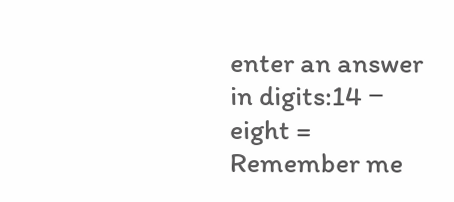enter an answer in digits:14 − eight =
Remember me